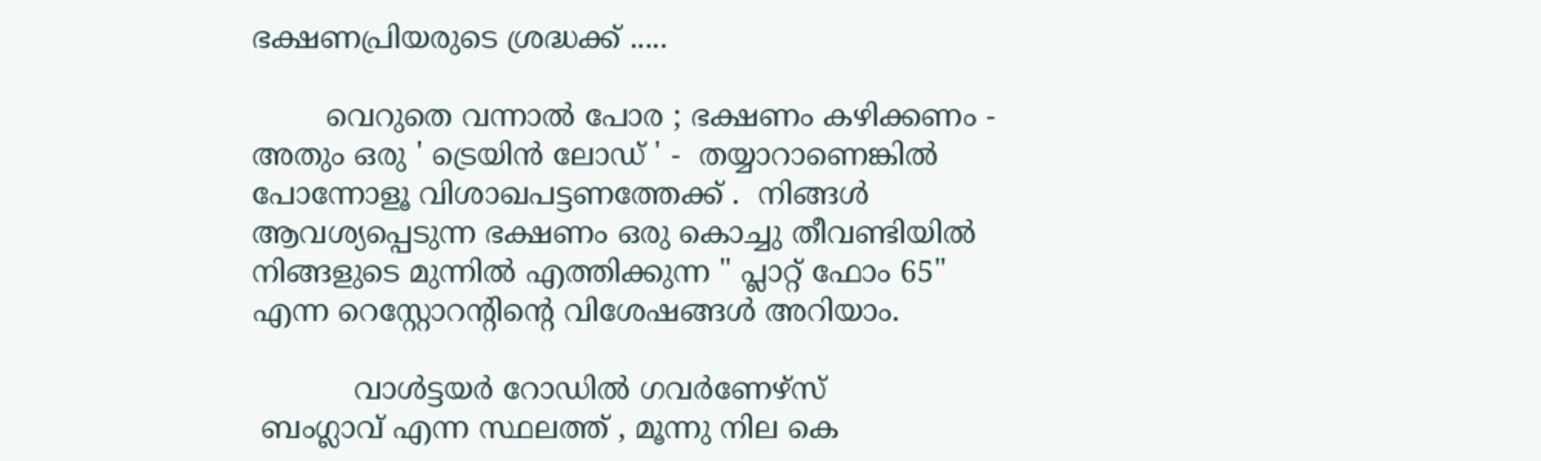ഭക്ഷണപ്രിയരുടെ ശ്രദ്ധക്ക് .....

        വെറുതെ വന്നാൽ പോര ; ഭക്ഷണം കഴിക്കണം - അതും ഒരു ' ട്രെയിൻ ലോഡ് ' -  തയ്യാറാണെങ്കിൽ പോന്നോളൂ വിശാഖപട്ടണത്തേക്ക് .  നിങ്ങൾ ആവശ്യപ്പെടുന്ന ഭക്ഷണം ഒരു കൊച്ചു തീവണ്ടിയിൽ നിങ്ങളുടെ മുന്നിൽ എത്തിക്കുന്ന " പ്ലാറ്റ് ഫോം 65" എന്ന റെസ്റ്റോറൻ്റിൻ്റെ വിശേഷങ്ങൾ അറിയാം.

           വാൾട്ടയർ റോഡിൽ ഗവർണേഴ്സ്
 ബംഗ്ലാവ് എന്ന സ്ഥലത്ത് , മൂന്നു നില കെ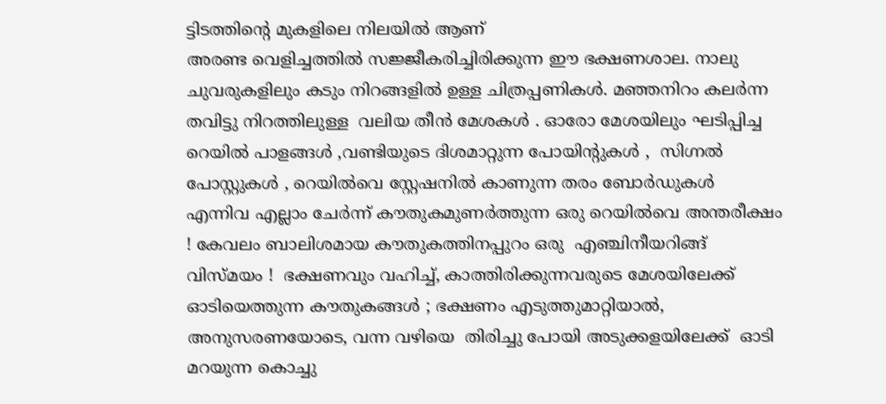ട്ടിടത്തിൻ്റെ മുകളിലെ നിലയിൽ ആണ്
അരണ്ട വെളിച്ചത്തിൽ സജ്ജീകരിച്ചിരിക്കുന്ന ഈ ഭക്ഷണശാല. നാലു ചുവരുകളിലും കടും നിറങ്ങളിൽ ഉള്ള ചിത്രപ്പണികൾ. മഞ്ഞനിറം കലർന്ന തവിട്ടു നിറത്തിലുള്ള  വലിയ തീൻ മേശകൾ . ഓരോ മേശയിലും ഘടിപ്പിച്ച  റെയിൽ പാളങ്ങൾ ,വണ്ടിയുടെ ദിശമാറ്റുന്ന പോയിൻ്റുകൾ ,  സിഗ്നൽ പോസ്റ്റുകൾ , റെയിൽവെ സ്റ്റേഷനിൽ കാണുന്ന തരം ബോർഡുകൾ  എന്നിവ എല്ലാം ചേർന്ന് കൗതുകമുണർത്തുന്ന ഒരു റെയിൽവെ അന്തരീക്ഷം ! കേവലം ബാലിശമായ കൗതുകത്തിനപ്പുറം ഒരു  എഞ്ചിനീയറിങ്ങ് വിസ്മയം !  ഭക്ഷണവും വഹിച്ച്, കാത്തിരിക്കുന്നവരുടെ മേശയിലേക്ക്   ഓടിയെത്തുന്ന കൗതുകങ്ങൾ ; ഭക്ഷണം എടുത്തുമാറ്റിയാൽ, അനുസരണയോടെ, വന്ന വഴിയെ  തിരിച്ചു പോയി അടുക്കളയിലേക്ക്  ഓടി മറയുന്ന കൊച്ചു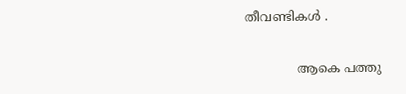തീവണ്ടികൾ .

             ആകെ പത്തു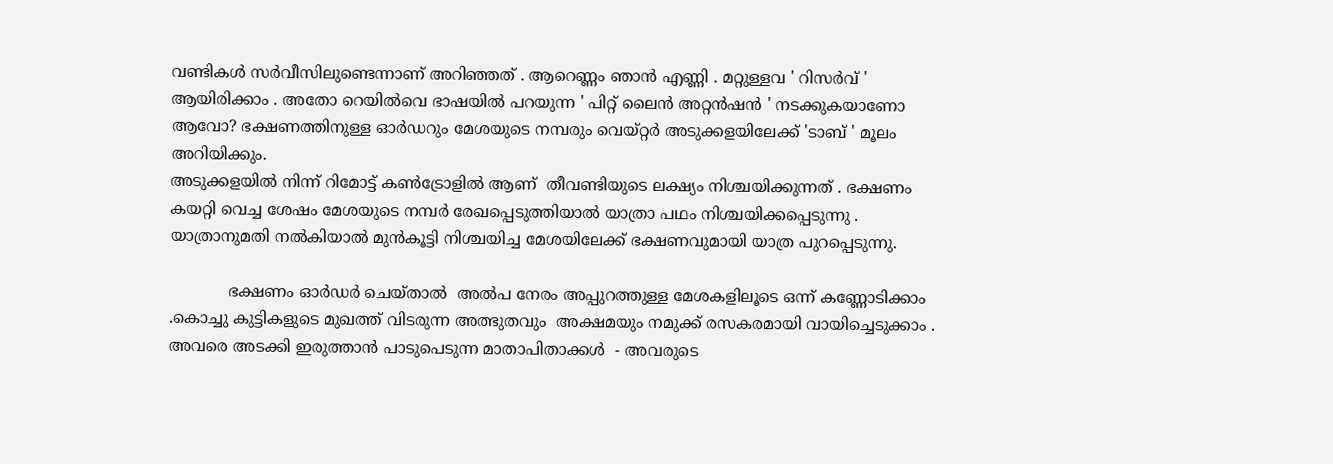വണ്ടികൾ സർവീസിലുണ്ടെന്നാണ് അറിഞ്ഞത് . ആറെണ്ണം ഞാൻ എണ്ണി . മറ്റുള്ളവ ' റിസർവ് ' ആയിരിക്കാം . അതോ റെയിൽവെ ഭാഷയിൽ പറയുന്ന ' പിറ്റ് ലൈൻ അറ്റൻഷൻ ' നടക്കുകയാണോ ആവോ? ഭക്ഷണത്തിനുള്ള ഓർഡറും മേശയുടെ നമ്പരും വെയ്റ്റർ അടുക്കളയിലേക്ക് 'ടാബ് ' മൂലം  അറിയിക്കും.
അടുക്കളയിൽ നിന്ന് റിമോട്ട് കൺട്രോളിൽ ആണ്  തീവണ്ടിയുടെ ലക്ഷ്യം നിശ്ചയിക്കുന്നത് . ഭക്ഷണം കയറ്റി വെച്ച ശേഷം മേശയുടെ നമ്പർ രേഖപ്പെടുത്തിയാൽ യാത്രാ പഥം നിശ്ചയിക്കപ്പെടുന്നു . യാത്രാനുമതി നൽകിയാൽ മുൻകൂട്ടി നിശ്ചയിച്ച മേശയിലേക്ക് ഭക്ഷണവുമായി യാത്ര പുറപ്പെടുന്നു.

            ഭക്ഷണം ഓർഡർ ചെയ്താൽ  അൽപ നേരം അപ്പുറത്തുള്ള മേശകളിലൂടെ ഒന്ന് കണ്ണോടിക്കാം .കൊച്ചു കുട്ടികളുടെ മുഖത്ത് വിടരുന്ന അത്ഭുതവും  അക്ഷമയും നമുക്ക് രസകരമായി വായിച്ചെടുക്കാം .  അവരെ അടക്കി ഇരുത്താൻ പാടുപെടുന്ന മാതാപിതാക്കൾ  - അവരുടെ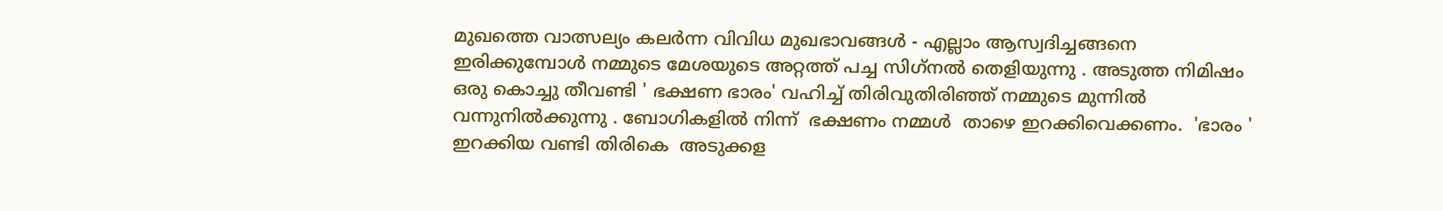മുഖത്തെ വാത്സല്യം കലർന്ന വിവിധ മുഖഭാവങ്ങൾ - എല്ലാം ആസ്വദിച്ചങ്ങനെ ഇരിക്കുമ്പോൾ നമ്മുടെ മേശയുടെ അറ്റത്ത് പച്ച സിഗ്‌നൽ തെളിയുന്നു . അടുത്ത നിമിഷം ഒരു കൊച്ചു തീവണ്ടി ' ഭക്ഷണ ഭാരം' വഹിച്ച് തിരിവുതിരിഞ്ഞ് നമ്മുടെ മുന്നിൽ വന്നുനിൽക്കുന്നു . ബോഗികളിൽ നിന്ന്  ഭക്ഷണം നമ്മൾ  താഴെ ഇറക്കിവെക്കണം.  'ഭാരം ' ഇറക്കിയ വണ്ടി തിരികെ  അടുക്കള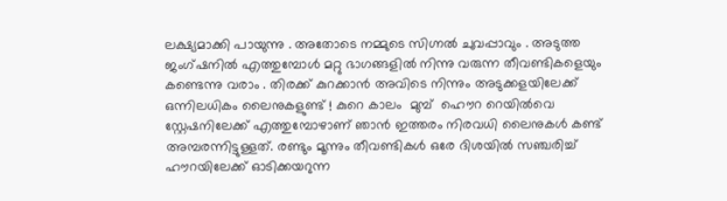ലക്ഷ്യമാക്കി പായുന്നു . അതോടെ നമ്മുടെ സിഗ്നൽ ചുവപ്പാവും . അടുത്ത ജംഗ്ഷനിൽ എത്തുമ്പോൾ മറ്റു ഭാഗങ്ങളിൽ നിന്നു വരുന്ന തീവണ്ടികളെയും കണ്ടെന്നു വരാം . തിരക്ക് കുറക്കാൻ അവിടെ നിന്നും അടുക്കളയിലേക്ക് ഒന്നിലധികം ലൈനുകളുണ്ട് ! കുറെ കാലം  മുമ്പ്  ഹൌറ റെയിൽവെ സ്റ്റേഷനിലേക്ക് എത്തുമ്പോഴാണ് ഞാൻ ഇത്തരം നിരവധി ലൈനുകൾ കണ്ട് അമ്പരന്നിട്ടുള്ളത്. രണ്ടും മൂന്നും തീവണ്ടികൾ ഒരേ ദിശയിൽ സഞ്ചരിച്ച് ഹൗറയിലേക്ക് ഓടിക്കയറുന്ന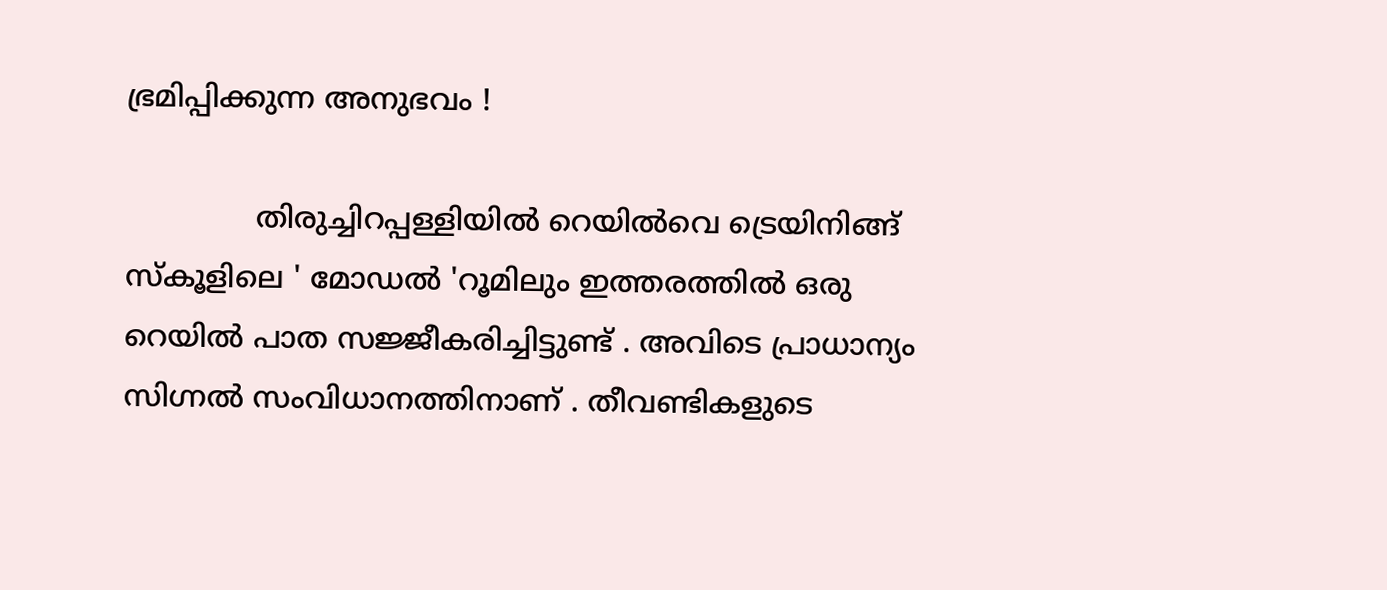ഭ്രമിപ്പിക്കുന്ന അനുഭവം !

              തിരുച്ചിറപ്പള്ളിയിൽ റെയിൽവെ ട്രെയിനിങ്ങ് സ്കൂളിലെ ' മോഡൽ 'റൂമിലും ഇത്തരത്തിൽ ഒരു റെയിൽ പാത സജ്ജീകരിച്ചിട്ടുണ്ട് . അവിടെ പ്രാധാന്യം സിഗ്നൽ സംവിധാനത്തിനാണ് . തീവണ്ടികളുടെ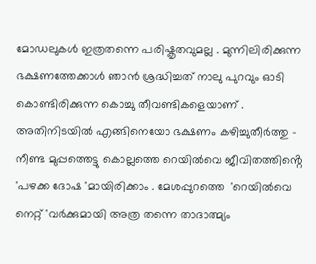മോഡലുകൾ ഇത്രതന്നെ പരിഷ്കൃതവുമല്ല . മുന്നിലിരിക്കുന്ന ഭക്ഷണത്തേക്കാൾ ഞാൻ ശ്രദ്ധിച്ചത് നാലു പുറവും ഓടി കൊണ്ടിരിക്കുന്ന കൊച്ചു തീവണ്ടികളെയാണ് . അതിനിടയിൽ എങ്ങിനെയോ ഭക്ഷണം കഴിച്ചുതീർത്തു - നീണ്ട മുപ്പത്തെട്ടു കൊല്ലത്തെ റെയിൽവെ ജീവിതത്തിൻ്റെ 'പഴക്ക ദോഷ 'മായിരിക്കാം . മേശപ്പുറത്തെ  'റെയിൽവെ നെറ്റ് 'വർക്കുമായി അത്ര തന്നെ താദാത്മ്യം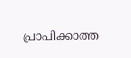പ്രാപിക്കാത്ത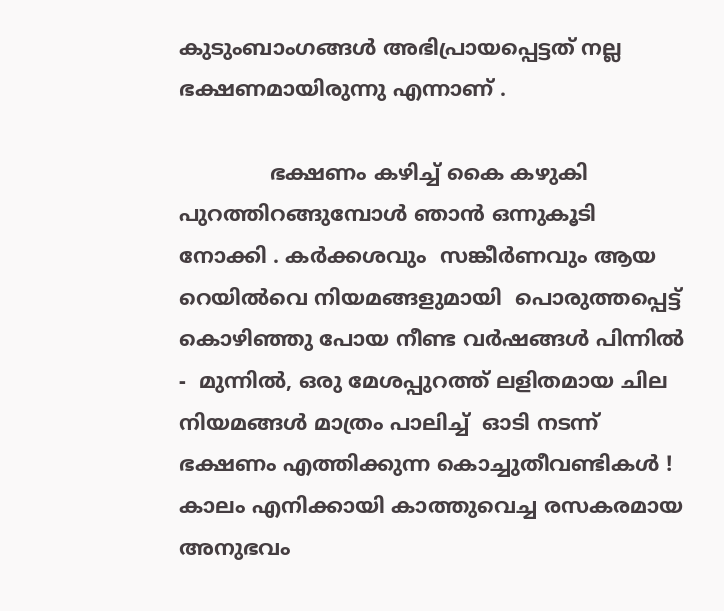കുടുംബാംഗങ്ങൾ അഭിപ്രായപ്പെട്ടത് നല്ല ഭക്ഷണമായിരുന്നു എന്നാണ് .

              ഭക്ഷണം കഴിച്ച് കൈ കഴുകി പുറത്തിറങ്ങുമ്പോൾ ഞാൻ ഒന്നുകൂടി നോക്കി . കർക്കശവും  സങ്കീർണവും ആയ റെയിൽവെ നിയമങ്ങളുമായി  പൊരുത്തപ്പെട്ട് കൊഴിഞ്ഞു പോയ നീണ്ട വർഷങ്ങൾ പിന്നിൽ  -  മുന്നിൽ, ഒരു മേശപ്പുറത്ത് ലളിതമായ ചില നിയമങ്ങൾ മാത്രം പാലിച്ച്  ഓടി നടന്ന്  ഭക്ഷണം എത്തിക്കുന്ന കൊച്ചുതീവണ്ടികൾ !  കാലം എനിക്കായി കാത്തുവെച്ച രസകരമായ അനുഭവം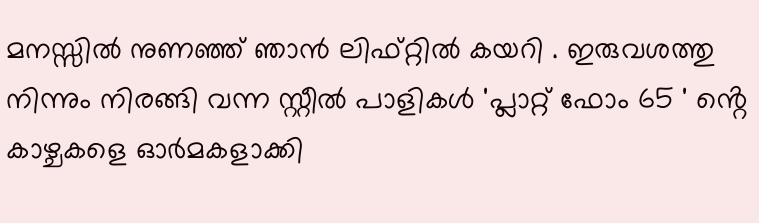മനസ്സിൽ നുണഞ്ഞ് ഞാൻ ലിഫ്റ്റിൽ കയറി . ഇരുവശത്തു നിന്നും നിരങ്ങി വന്ന സ്റ്റീൽ പാളികൾ 'പ്ലാറ്റ് ഫോം 65 ' ൻ്റെ കാഴ്ചകളെ ഓർമകളാക്കി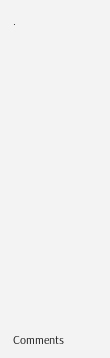.













Comments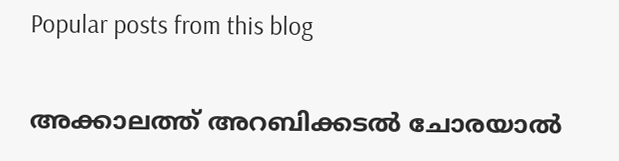Popular posts from this blog

അക്കാലത്ത് അറബിക്കടൽ ചോരയാൽ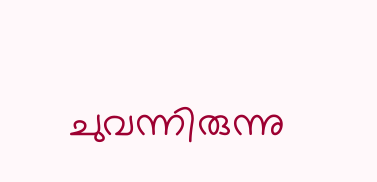ചുവന്നിരുന്നു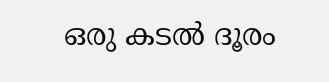ഒരു കടൽ ദൂരം